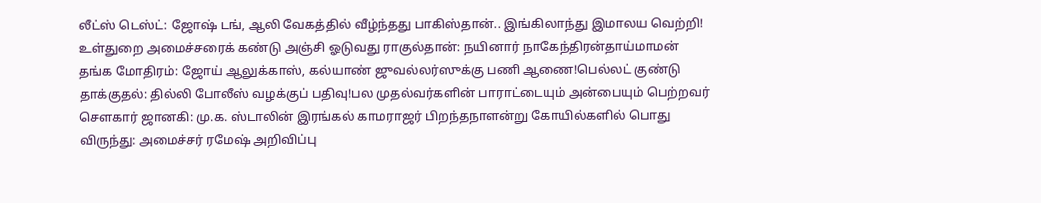லீட்ஸ் டெஸ்ட்: ஜோஷ் டங், ஆலி வேகத்தில் வீழ்ந்தது பாகிஸ்தான்.. இங்கிலாந்து இமாலய வெற்றி! உள்துறை அமைச்சரைக் கண்டு அஞ்சி ஓடுவது ராகுல்தான்: நயினார் நாகேந்திரன்தாய்மாமன் தங்க மோதிரம்: ஜோய் ஆலுக்காஸ், கல்யாண் ஜுவல்லர்ஸுக்கு பணி ஆணை!பெல்லட் குண்டு தாக்குதல்: தில்லி போலீஸ் வழக்குப் பதிவு!பல முதல்வர்களின் பாராட்டையும் அன்பையும் பெற்றவர் சௌகார் ஜானகி: மு.க. ஸ்டாலின் இரங்கல் காமராஜர் பிறந்தநாளன்று கோயில்களில் பொது விருந்து: அமைச்சர் ரமேஷ் அறிவிப்பு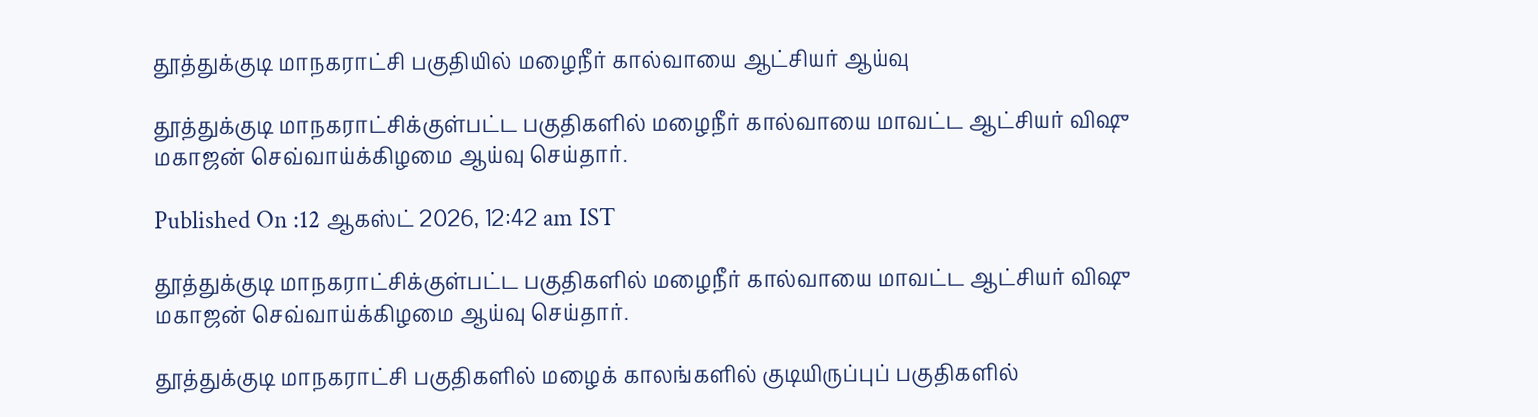தூத்துக்குடி மாநகராட்சி பகுதியில் மழைநீர் கால்வாயை ஆட்சியர் ஆய்வு

தூத்துக்குடி மாநகராட்சிக்குள்பட்ட பகுதிகளில் மழைநீர் கால்வாயை மாவட்ட ஆட்சியர் விஷு மகாஜன் செவ்வாய்க்கிழமை ஆய்வு செய்தார்.

Published On :12 ஆகஸ்ட் 2026, 12:42 am IST

தூத்துக்குடி மாநகராட்சிக்குள்பட்ட பகுதிகளில் மழைநீர் கால்வாயை மாவட்ட ஆட்சியர் விஷு மகாஜன் செவ்வாய்க்கிழமை ஆய்வு செய்தார்.

தூத்துக்குடி மாநகராட்சி பகுதிகளில் மழைக் காலங்களில் குடியிருப்புப் பகுதிகளில்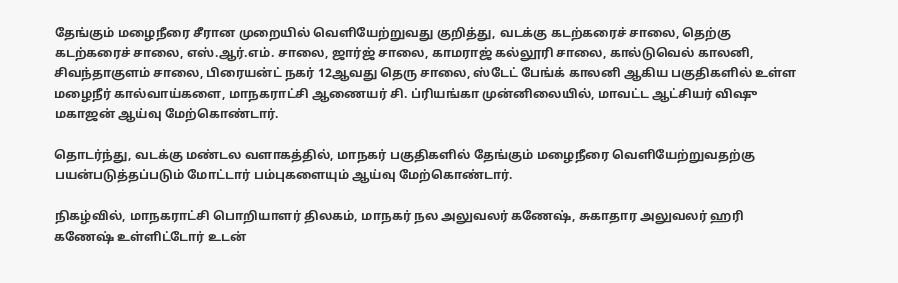தேங்கும் மழைநீரை சீரான முறையில் வெளியேற்றுவது குறித்து, வடக்கு கடற்கரைச் சாலை, தெற்கு கடற்கரைச் சாலை, எஸ்.ஆர்.எம். சாலை, ஜார்ஜ் சாலை, காமராஜ் கல்லூரி சாலை, கால்டுவெல் காலனி, சிவந்தாகுளம் சாலை, பிரையன்ட் நகர் 12ஆவது தெரு சாலை, ஸ்டேட் பேங்க் காலனி ஆகிய பகுதிகளில் உள்ள மழைநீர் கால்வாய்களை, மாநகராட்சி ஆணையர் சி. ப்ரியங்கா முன்னிலையில், மாவட்ட ஆட்சியர் விஷு மகாஜன் ஆய்வு மேற்கொண்டார்.

தொடர்ந்து, வடக்கு மண்டல வளாகத்தில், மாநகர் பகுதிகளில் தேங்கும் மழைநீரை வெளியேற்றுவதற்கு பயன்படுத்தப்படும் மோட்டார் பம்புகளையும் ஆய்வு மேற்கொண்டார்.

நிகழ்வில், மாநகராட்சி பொறியாளர் திலகம், மாநகர் நல அலுவலர் கணேஷ், சுகாதார அலுவலர் ஹரி கணேஷ் உள்ளிட்டோர் உடன்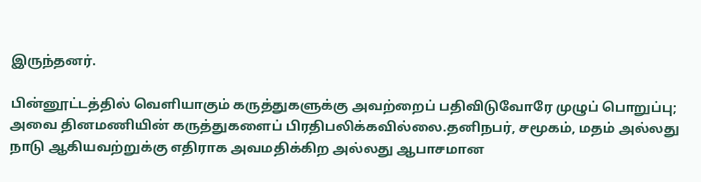இருந்தனர்.

பின்னூட்டத்தில் வெளியாகும் கருத்துகளுக்கு அவற்றைப் பதிவிடுவோரே முழுப் பொறுப்பு; அவை தினமணியின் கருத்துகளைப் பிரதிபலிக்கவில்லை.தனிநபர், சமூகம், மதம் அல்லது நாடு ஆகியவற்றுக்கு எதிராக அவமதிக்கிற அல்லது ஆபாசமான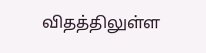விதத்திலுள்ள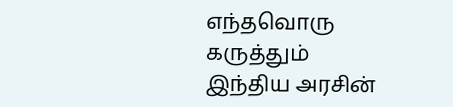எந்தவொரு கருத்தும் இந்திய அரசின்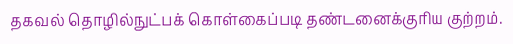தகவல் தொழில்நுட்பக் கொள்கைப்படி தண்டனைக்குரிய குற்றம்.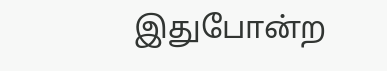இதுபோன்ற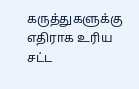கருத்துகளுக்கு எதிராக உரிய சட்ட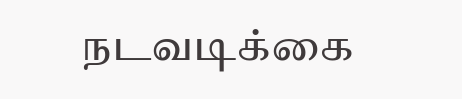நடவடிக்கை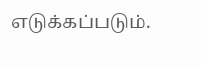எடுக்கப்படும்.